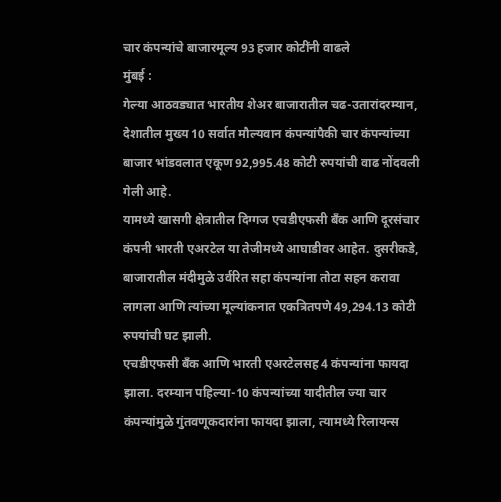चार कंपन्यांचे बाजारमूल्य 93 हजार कोटींनी वाढले
मुंबई :
गेल्या आठवड्यात भारतीय शेअर बाजारातील चढ-उतारांदरम्यान, देशातील मुख्य 10 सर्वात मौल्यवान कंपन्यांपैकी चार कंपन्यांच्या बाजार भांडवलात एकूण 92,995.48 कोटी रुपयांची वाढ नोंदवली गेली आहे.
यामध्ये खासगी क्षेत्रातील दिग्गज एचडीएफसी बँक आणि दूरसंचार कंपनी भारती एअरटेल या तेजीमध्ये आघाडीवर आहेत. दुसरीकडे, बाजारातील मंदीमुळे उर्वरित सहा कंपन्यांना तोटा सहन करावा लागला आणि त्यांच्या मूल्यांकनात एकत्रितपणे 49,294.13 कोटी रुपयांची घट झाली.
एचडीएफसी बँक आणि भारती एअरटेलसह 4 कंपन्यांना फायदा झाला. दरम्यान पहिल्या-10 कंपन्यांच्या यादीतील ज्या चार कंपन्यांमुळे गुंतवणूकदारांना फायदा झाला, त्यामध्ये रिलायन्स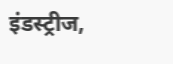इंडस्ट्रीज,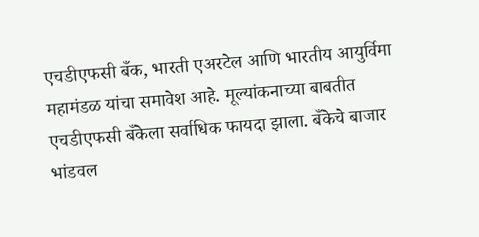एचडीएफसी बँक, भारती एअरटेल आणि भारतीय आयुर्विमा महामंडळ यांचा समावेश आहे. मूल्यांकनाच्या बाबतीत एचडीएफसी बँकेला सर्वाधिक फायदा झाला. बँकेचे बाजार भांडवल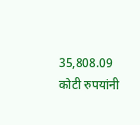35,808.09 कोटी रुपयांनी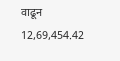वाढून 12,69,454.42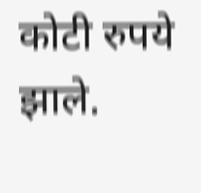कोटी रुपये झाले.